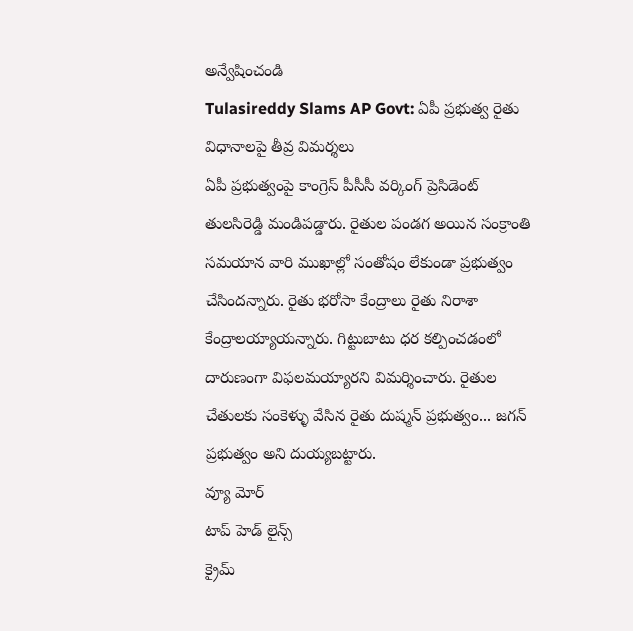అన్వేషించండి
Tulasireddy Slams AP Govt: ఏపీ ప్రభుత్వ రైతు విధానాలపై తీవ్ర విమర్శలు
ఏపీ ప్రభుత్వంపై కాంగ్రెస్ పీసీసీ వర్కింగ్ ప్రెసిడెంట్ తులసిరెడ్డి మండిపడ్డారు. రైతుల పండగ అయిన సంక్రాంతి సమయాన వారి ముఖాల్లో సంతోషం లేకుండా ప్రభుత్వం చేసిందన్నారు. రైతు భరోసా కేంద్రాలు రైతు నిరాశా కేంద్రాలయ్యాయన్నారు. గిట్టుబాటు ధర కల్పించడంలో దారుణంగా విఫలమయ్యారని విమర్శించారు. రైతుల చేతులకు సంకెళ్ళు వేసిన రైతు దుష్మన్ ప్రభుత్వం... జగన్ ప్రభుత్వం అని దుయ్యబట్టారు.
వ్యూ మోర్
టాప్ హెడ్ లైన్స్
క్రైమ్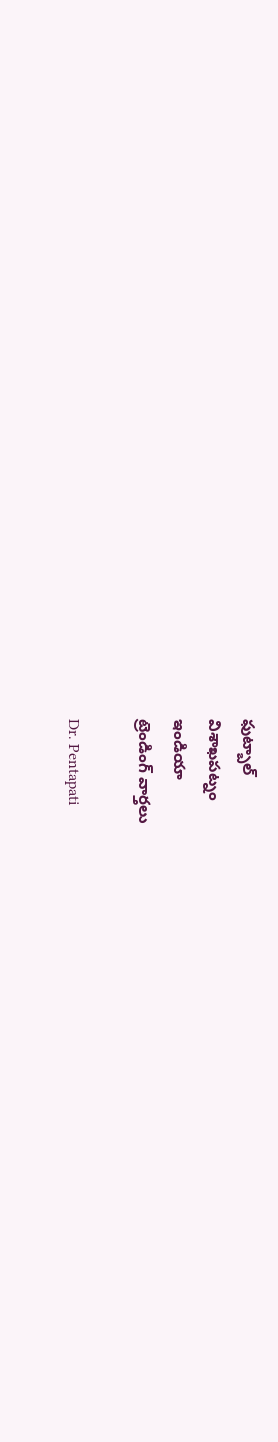ఫుట్బాల్
విశాఖపట్నం
ఇండియా
ట్రెండింగ్ వార్తలు

Dr. Pentapati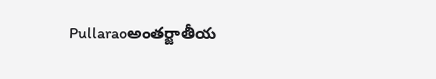Pullaraoఅంతర్జాతీయ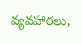వ్యవహారలు,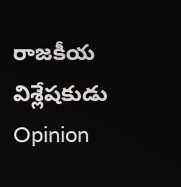రాజకీయ విశ్లేషకుడు
Opinion